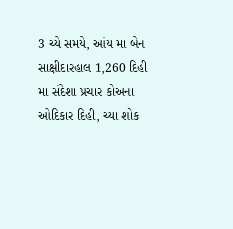3 ચ્યે સમયે, આંય મા બેન સાક્ષીદારહાલ 1,260 દિહી મા સંદેશા પ્રચાર કોઅના ઓદિકાર દિહી, ચ્યા શોક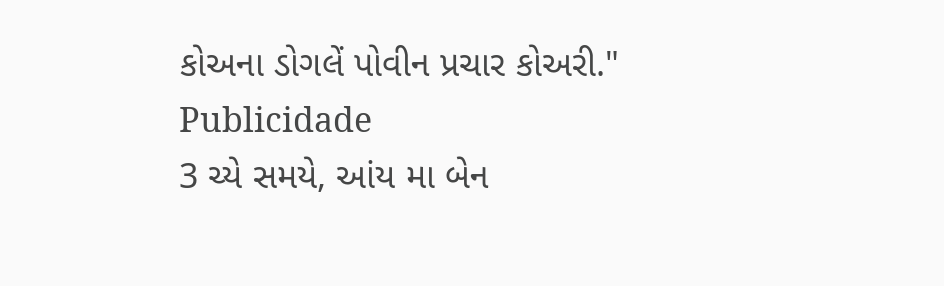કોઅના ડોગલેં પોવીન પ્રચાર કોઅરી."
Publicidade
3 ચ્યે સમયે, આંય મા બેન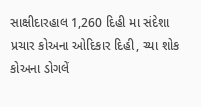સાક્ષીદારહાલ 1,260 દિહી મા સંદેશા પ્રચાર કોઅના ઓદિકાર દિહી, ચ્યા શોક કોઅના ડોગલેં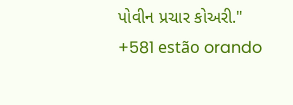પોવીન પ્રચાર કોઅરી."
+581 estão orando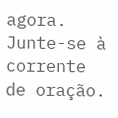agora.
Junte-se à corrente de oração.